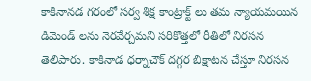కాకినానడ గరంలో సర్వ శిక్ష కాంట్రాక్ట్ లు తమ న్యాయమయిన డిమెండ్ లను నెరవేర్చమని సరికొత్తలో రీతిలో నిరసన తెలిపారు. కాకినాడ ధర్నాచౌక్ దగ్గర బిక్షాటన చేస్తూ నిరసన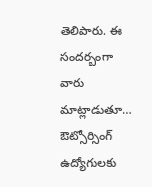తెలిపారు. ఈ సందర్బంగా వారు మాట్లాడుతూ… ఔట్సోర్సింగ్ ఉద్యోగులకు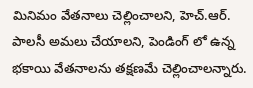మినిమం వేతనాలు చెల్లించాలని, హెచ్.ఆర్. పాలసీ అమలు చేయాలని, పెండింగ్ లో ఉన్న భకాయి వేతనాలను తక్షణమే చెల్లించాలన్నారు.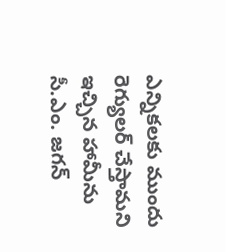ఎన్నికలకు ముందు రెగ్యులర్ చేస్తామని ఇచ్చిన హామీను సీ.ఎం. జగన్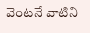వెంటనే వాటిని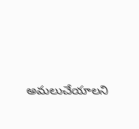అమలుచేయాలని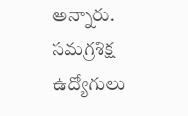అన్నారు.
సమగ్రశిక్ష ఉద్యోగులు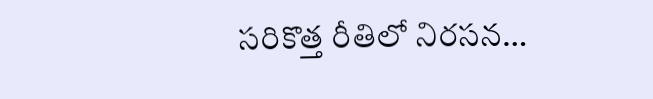సరికొత్త రీతిలో నిరసన…